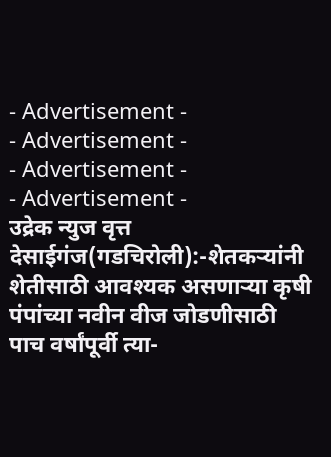- Advertisement -
- Advertisement -
- Advertisement -
- Advertisement -
उद्रेक न्युज वृत्त
देसाईगंज(गडचिरोली):-शेतकऱ्यांनी शेतीसाठी आवश्यक असणाऱ्या कृषी पंपांच्या नवीन वीज जोडणीसाठी पाच वर्षांपूर्वी त्या-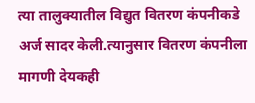त्या तालुक्यातील विद्युत वितरण कंपनीकडे अर्ज सादर केली.त्यानुसार वितरण कंपनीला मागणी देयकही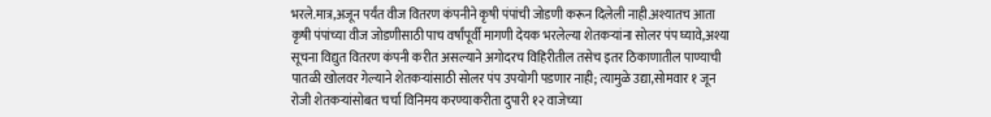भरले.मात्र,अजून पर्यंत वीज वितरण कंपनीने कृषी पंपांची जोडणी करून दिलेली नाही.अश्यातच आता कृषी पंपांच्या वीज जोडणीसाठी पाच वर्षांपूर्वी मागणी देयक भरलेल्या शेतकऱ्यांना सोलर पंप घ्यावे,अश्या सूचना विद्युत वितरण कंपनी करीत असल्याने अगोदरच विहिरीतील तसेच इतर ठिकाणातील पाण्याची पातळी खोलवर गेल्याने शेतकऱ्यांसाठी सोलर पंप उपयोगी पडणार नाही; त्यामुळे उद्या,सोमवार १ जून रोजी शेतकऱ्यांसोबत चर्चा विनिमय करण्याकरीता दुपारी १२ वाजेच्या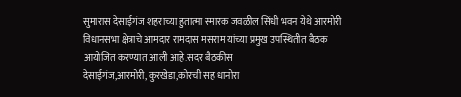सुमारास देसाईगंज शहराच्या हुतात्मा स्मारक जवळील सिंधी भवन येथे आरमोरी विधानसभा क्षेत्राचे आमदार रामदास मसराम यांच्या प्रमुख उपस्थितीत बैठक आयोजित करण्यात आली आहे.सदर बैठकीस देसाईगंज,आरमोरी,कुरखेडा,कोरची सह धानोरा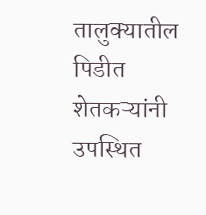तालुक्यातील पिडीत शेतकऱ्यांनी उपस्थित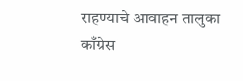राहण्याचे आवाहन तालुका काँग्रेस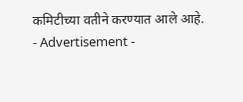कमिटीच्या वतीने करण्यात आले आहे.
- Advertisement -